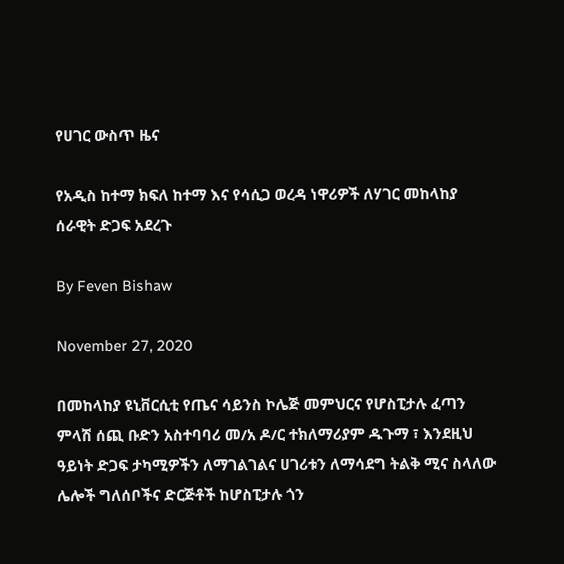የሀገር ውስጥ ዜና

የአዲስ ከተማ ክፍለ ከተማ እና የሳሲጋ ወረዳ ነዋሪዎች ለሃገር መከላከያ ሰራዊት ድጋፍ አደረጉ

By Feven Bishaw

November 27, 2020

በመከላከያ ዩኒቨርሲቲ የጤና ሳይንስ ኮሌጅ መምህርና የሆስፒታሉ ፈጣን ምላሽ ሰጪ ቡድን አስተባባሪ መ/አ ዶ/ር ተክለማሪያም ዱጉማ ፣ እንደዚህ ዓይነት ድጋፍ ታካሚዎችን ለማገልገልና ሀገሪቱን ለማሳደግ ትልቅ ሚና ስላለው ሌሎች ግለሰቦችና ድርጅቶች ከሆስፒታሉ ጎን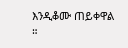እንዲቆሙ ጠይቀዋል ።